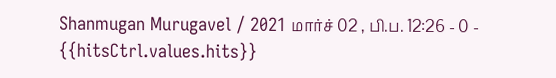Shanmugan Murugavel / 2021 மார்ச் 02 , பி.ப. 12:26 - 0 - {{hitsCtrl.values.hits}}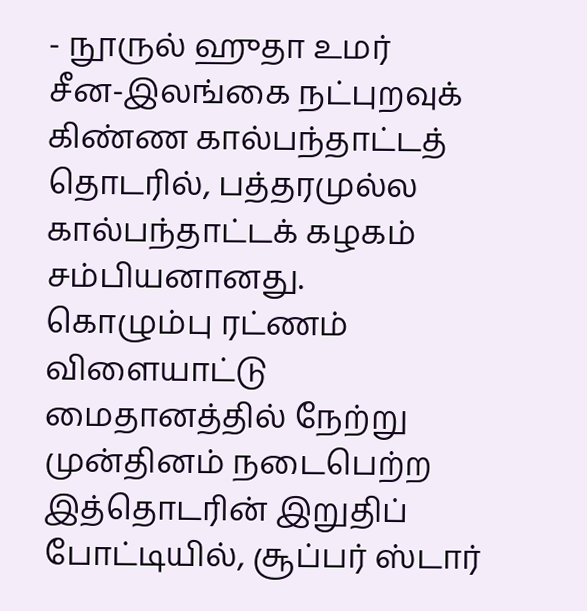- நூருல் ஹுதா உமர்
சீன-இலங்கை நட்புறவுக் கிண்ண கால்பந்தாட்டத் தொடரில், பத்தரமுல்ல கால்பந்தாட்டக் கழகம் சம்பியனானது.
கொழும்பு ரட்ணம் விளையாட்டு மைதானத்தில் நேற்று முன்தினம் நடைபெற்ற இத்தொடரின் இறுதிப் போட்டியில், சூப்பர் ஸ்டார்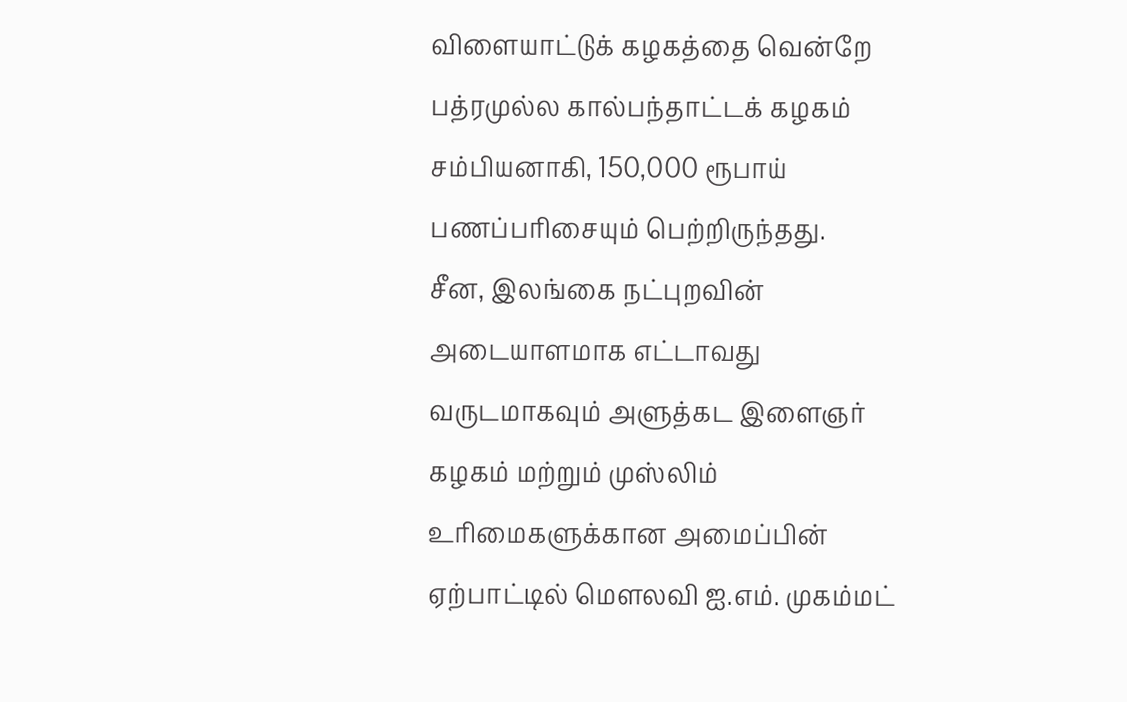விளையாட்டுக் கழகத்தை வென்றே பத்ரமுல்ல கால்பந்தாட்டக் கழகம் சம்பியனாகி, 150,000 ரூபாய் பணப்பரிசையும் பெற்றிருந்தது.
சீன, இலங்கை நட்புறவின் அடையாளமாக எட்டாவது வருடமாகவும் அளுத்கட இளைஞர் கழகம் மற்றும் முஸ்லிம் உரிமைகளுக்கான அமைப்பின் ஏற்பாட்டில் மௌலவி ஐ.எம். முகம்மட்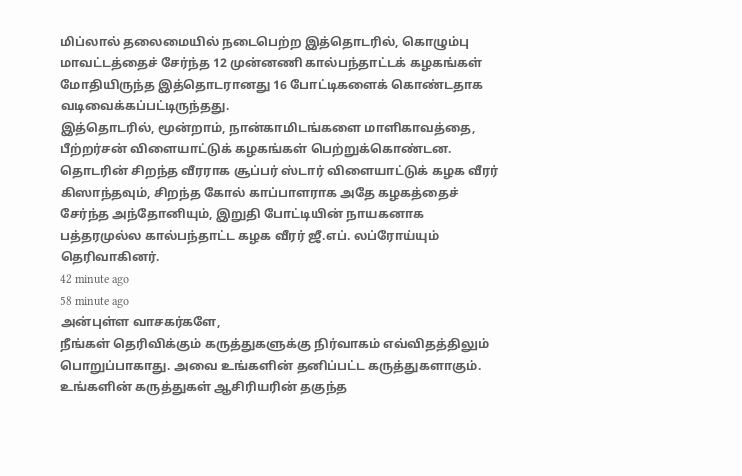மிப்லால் தலைமையில் நடைபெற்ற இத்தொடரில், கொழும்பு மாவட்டத்தைச் சேர்ந்த 12 முன்னணி கால்பந்தாட்டக் கழகங்கள் மோதியிருந்த இத்தொடரானது 16 போட்டிகளைக் கொண்டதாக வடிவைக்கப்பட்டிருந்தது.
இத்தொடரில், மூன்றாம், நான்காமிடங்களை மாளிகாவத்தை, பீற்றர்சன் விளையாட்டுக் கழகங்கள் பெற்றுக்கொண்டன.
தொடரின் சிறந்த வீரராக சூப்பர் ஸ்டார் விளையாட்டுக் கழக வீரர் கிஸாந்தவும், சிறந்த கோல் காப்பாளராக அதே கழகத்தைச் சேர்ந்த அந்தோனியும், இறுதி போட்டியின் நாயகனாக பத்தரமுல்ல கால்பந்தாட்ட கழக வீரர் ஜீ.எப். லப்ரோய்யும் தெரிவாகினர்.
42 minute ago
58 minute ago
அன்புள்ள வாசகர்களே,
நீங்கள் தெரிவிக்கும் கருத்துகளுக்கு நிர்வாகம் எவ்விதத்திலும் பொறுப்பாகாது. அவை உங்களின் தனிப்பட்ட கருத்துகளாகும். உங்களின் கருத்துகள் ஆசிரியரின் தகுந்த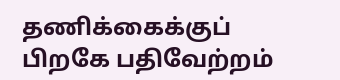தணிக்கைக்குப் பிறகே பதிவேற்றம்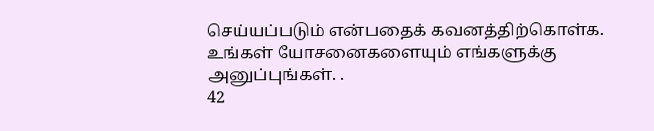செய்யப்படும் என்பதைக் கவனத்திற்கொள்க. உங்கள் யோசனைகளையும் எங்களுக்கு அனுப்புங்கள். .
42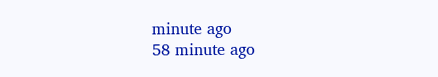minute ago
58 minute ago